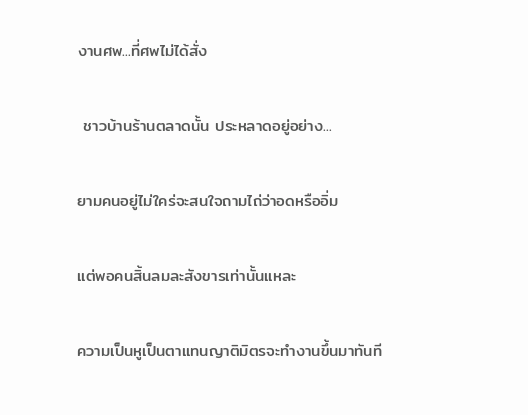งานศพ...ที่ศพไม่ได้สั่ง

 ชาวบ้านร้านตลาดนั้น ประหลาดอยู่อย่าง...

ยามคนอยู่ไม่ใคร่จะสนใจถามไถ่ว่าอดหรืออิ่ม

แต่พอคนสิ้นลมละสังขารเท่านั้นแหละ

ความเป็นหูเป็นตาแทนญาติมิตรจะทำงานขึ้นมาทันที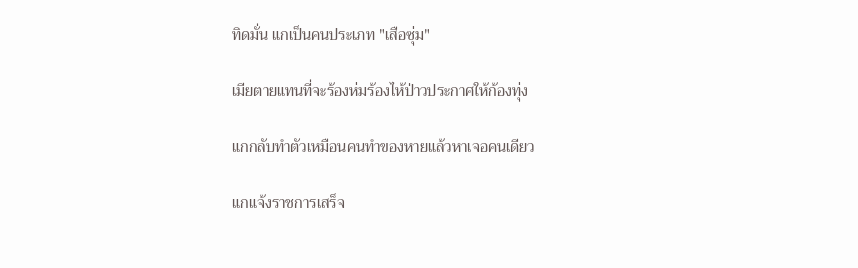ทิดมั่น แกเป็นคนประเภท "เสือซุ่ม"

เมียตายแทนที่จะร้องห่มร้องไห้ป่าวประกาศให้ก้องทุ่ง

แกกลับทำตัวเหมือนคนทำของหายแล้วหาเจอคนเดียว

แกแจ้งราชการเสร็จ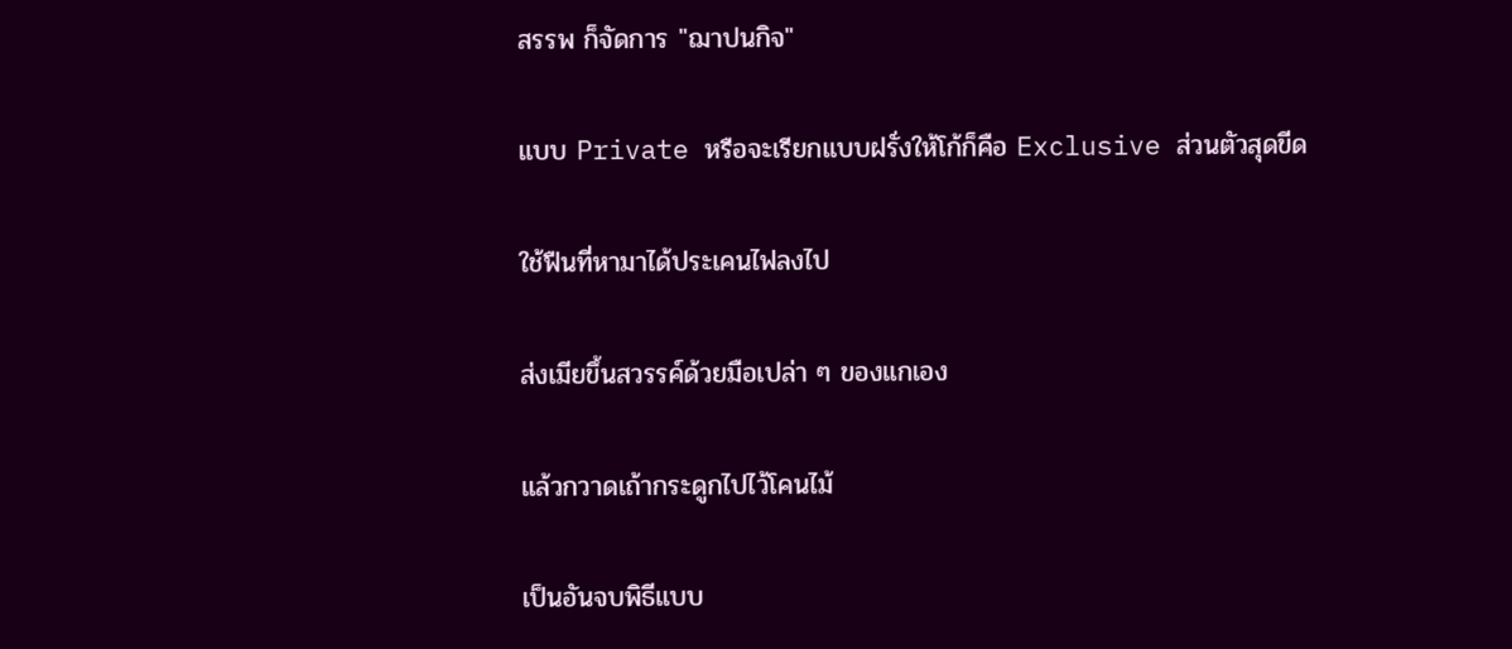สรรพ ก็จัดการ "ฌาปนกิจ"

แบบ Private หรือจะเรียกแบบฝรั่งให้โก้ก็คือ Exclusive ส่วนตัวสุดขีด

ใช้ฟืนที่หามาได้ประเคนไฟลงไป

ส่งเมียขึ้นสวรรค์ด้วยมือเปล่า ๆ ของแกเอง

แล้วกวาดเถ้ากระดูกไปไว้โคนไม้

เป็นอันจบพิธีแบบ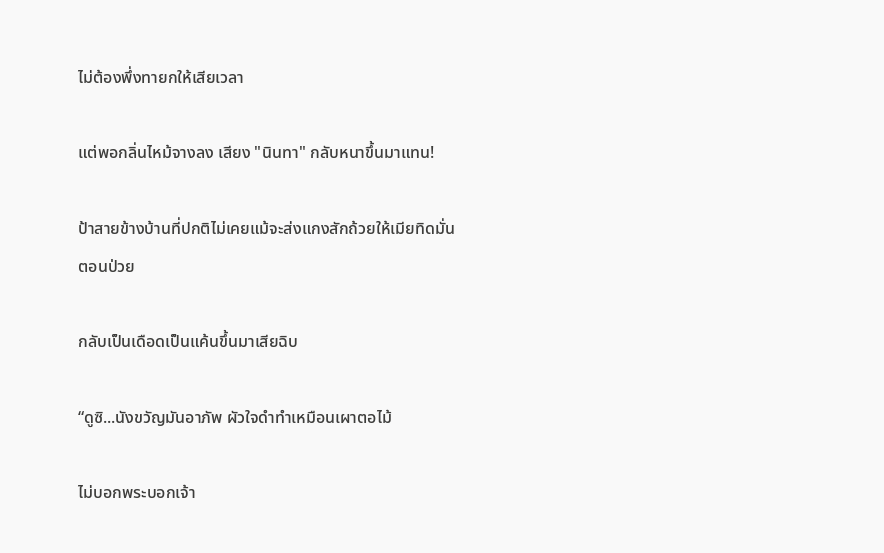ไม่ต้องพึ่งทายกให้เสียเวลา

แต่พอกลิ่นไหม้จางลง เสียง "นินทา" กลับหนาขึ้นมาแทน!

ป้าสายข้างบ้านที่ปกติไม่เคยแม้จะส่งแกงสักถ้วยให้เมียทิดมั่นตอนป่วย

กลับเป็นเดือดเป็นแค้นขึ้นมาเสียฉิบ

“ดูซิ...นังขวัญมันอาภัพ ผัวใจดำทำเหมือนเผาตอไม้

ไม่บอกพระบอกเจ้า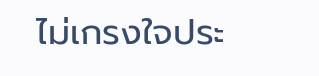ไม่เกรงใจประ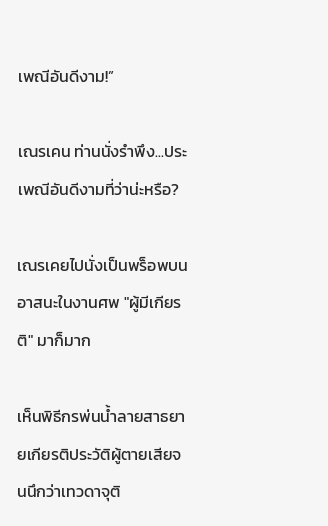เพณีอันดีงาม!”

เณรเคน ท่านนั่งรำพึง...ประเพณีอันดีงามที่ว่าน่ะหรือ?

เณรเคยไปนั่งเป็นพร็อพบนอาสนะในงานศพ "ผู้มีเกียรติ" มาก็มาก

เห็นพิธีกรพ่นน้ำลายสาธยายเกียรติประวัติผู้ตายเสียจนนึกว่าเทวดาจุติ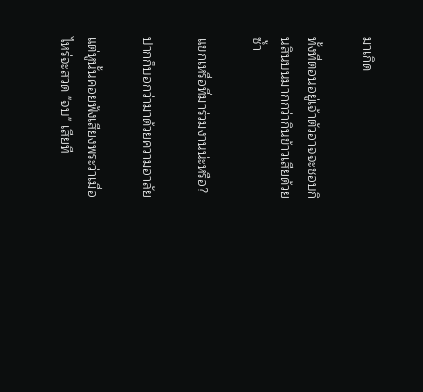มาเกิด

ทั้งที่ตอนอยู่เจ้าตัวอาจจะชอบกินสินบนมากกว่ากินข้าวเสียด้วยซ้ำ

แขกเหรื่อที่มาร่วมงานน่ะหรือ?

ปากก็บอกว่ามาด้วยความอาลัย

แต่หูนั้นคอยฟังเสียงพระว่าเมื่อไหร่จะสวด "จบ" เสียที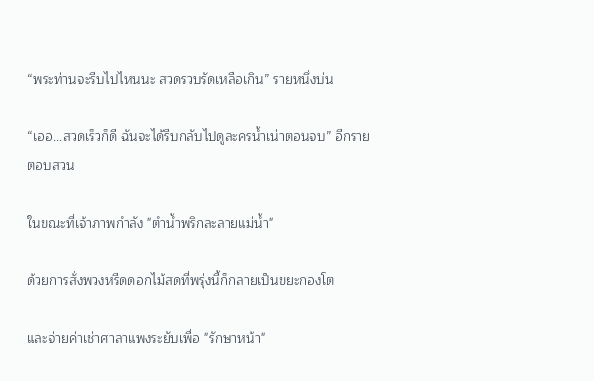“พระท่านจะรีบไปไหนนะ สวดรวบรัดเหลือเกิน” รายหนึ่งบ่น

“เออ...สวดเร็วก็ดี ฉันจะได้รีบกลับไปดูละครน้ำเน่าตอนจบ” อีกรายตอบสวน

ในขณะที่เจ้าภาพกำลัง "ตำน้ำพริกละลายแม่น้ำ"

ด้วยการสั่งพวงหรีดดอกไม้สดที่พรุ่งนี้ก็กลายเป็นขยะกองโต

และจ่ายค่าเช่าศาลาแพงระยับเพื่อ "รักษาหน้า"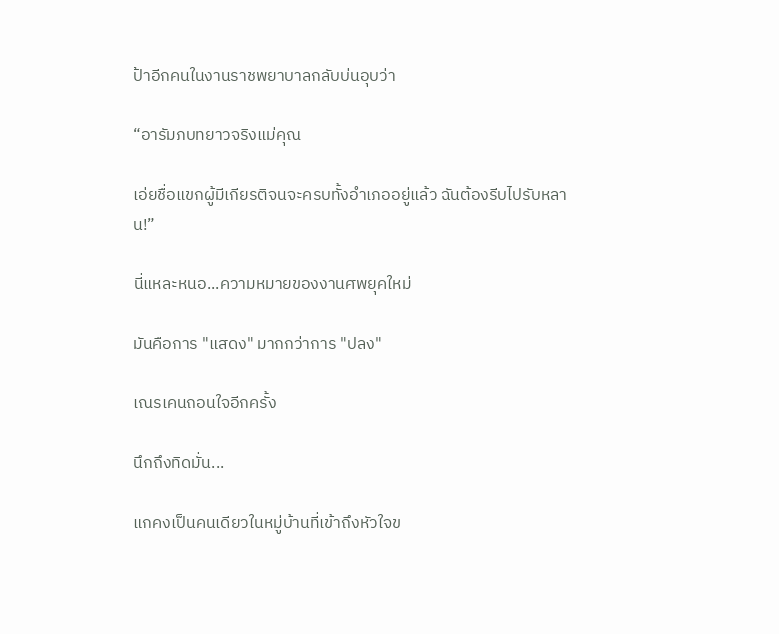ป้าอีกคนในงานราชพยาบาลกลับบ่นอุบว่า

“อารัมภบทยาวจริงแม่คุณ

เอ่ยชื่อแขกผู้มีเกียรติจนจะครบทั้งอำเภออยู่แล้ว ฉันต้องรีบไปรับหลาน!”

นี่แหละหนอ...ความหมายของงานศพยุคใหม่

มันคือการ "แสดง" มากกว่าการ "ปลง"

เณรเคนถอนใจอีกครั้ง

นึกถึงทิดมั่น...

แกคงเป็นคนเดียวในหมู่บ้านที่เข้าถึงหัวใจข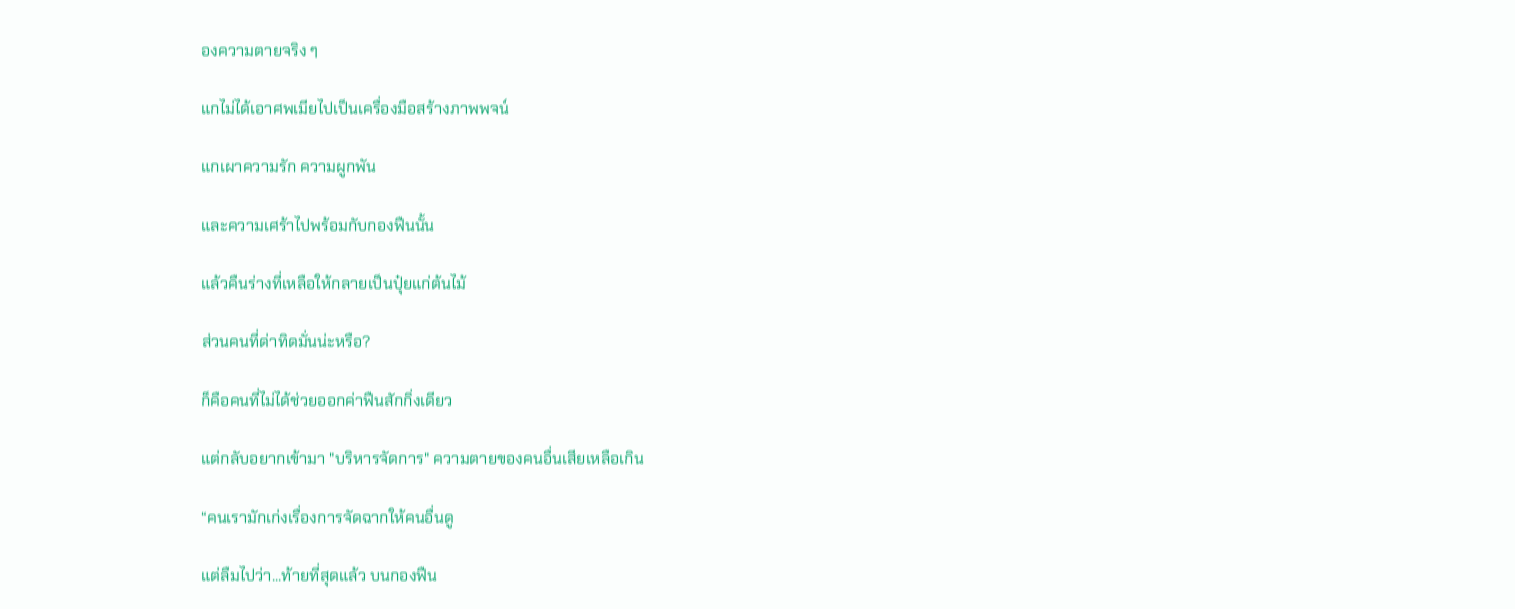องความตายจริง ๆ

แกไม่ได้เอาศพเมียไปเป็นเครื่องมือสร้างภาพพจน์

แกเผาความรัก ความผูกพัน

และความเศร้าไปพร้อมกับกองฟืนนั้น

แล้วคืนร่างที่เหลือให้กลายเป็นปุ๋ยแก่ต้นไม้

ส่วนคนที่ด่าทิดมั่นน่ะหรือ?

ก็คือคนที่ไม่ได้ช่วยออกค่าฟืนสักกิ่งเดียว

แต่กลับอยากเข้ามา "บริหารจัดการ" ความตายของคนอื่นเสียเหลือเกิน

“คนเรามักเก่งเรื่องการจัดฉากให้คนอื่นดู

แต่ลืมไปว่า...ท้ายที่สุดแล้ว บนกองฟืน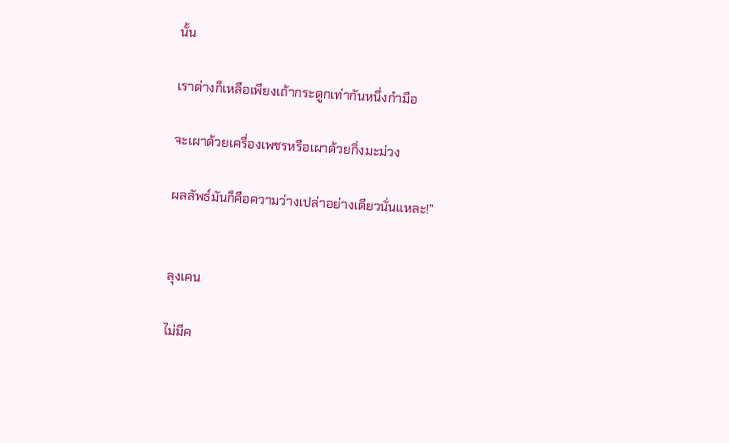นั้น

เราต่างก็เหลือเพียงเถ้ากระดูกเท่ากันหนึ่งกำมือ

จะเผาด้วยเครื่องเพชรหรือเผาด้วยกิ่งมะม่วง

ผลลัพธ์มันก็คือความว่างเปล่าอย่างเดียวนั่นแหละ!”


ลุงเคน

ไม่มีค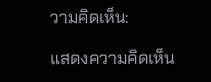วามคิดเห็น:

แสดงความคิดเห็น